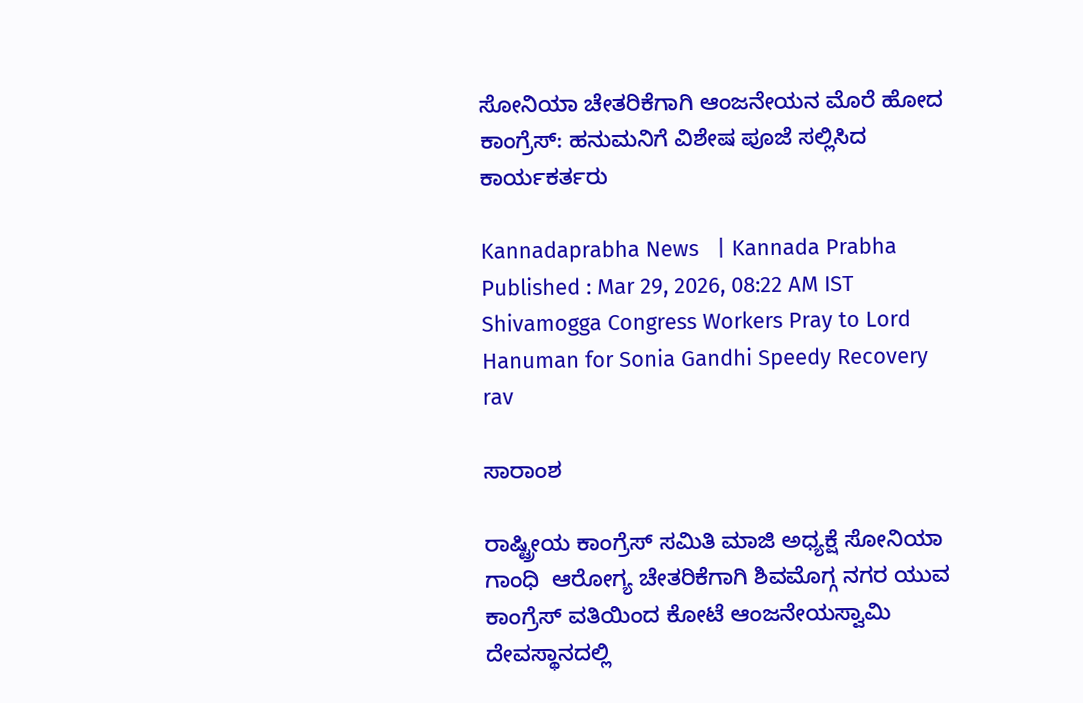ಸೋನಿಯಾ ಚೇತರಿಕೆಗಾಗಿ ಆಂಜನೇಯನ ಮೊರೆ ಹೋದ ಕಾಂಗ್ರೆಸ್: ಹನುಮನಿಗೆ ವಿಶೇಷ ಪೂಜೆ ಸಲ್ಲಿಸಿದ ಕಾರ್ಯಕರ್ತರು

Kannadaprabha News   | Kannada Prabha
Published : Mar 29, 2026, 08:22 AM IST
Shivamogga Congress Workers Pray to Lord Hanuman for Sonia Gandhi Speedy Recovery rav

ಸಾರಾಂಶ

ರಾಷ್ಟ್ರೀಯ ಕಾಂಗ್ರೆಸ್ ಸಮಿತಿ ಮಾಜಿ ಅಧ್ಯಕ್ಷೆ ಸೋನಿಯಾ ಗಾಂಧಿ  ಆರೋಗ್ಯ ಚೇತರಿಕೆಗಾಗಿ ಶಿವಮೊಗ್ಗ ನಗರ ಯುವ ಕಾಂಗ್ರೆಸ್ ವತಿಯಿಂದ ಕೋಟೆ ಆಂಜನೇಯಸ್ವಾಮಿ ದೇವಸ್ಥಾನದಲ್ಲಿ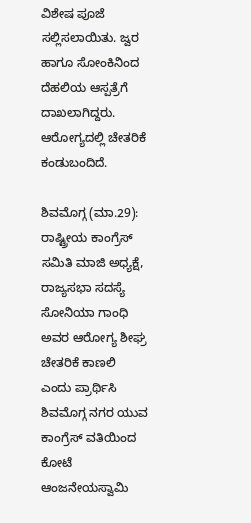ವಿಶೇಷ ಪೂಜೆ ಸಲ್ಲಿಸಲಾಯಿತು. ಜ್ವರ ಹಾಗೂ ಸೋಂಕಿನಿಂದ ದೆಹಲಿಯ ಆಸ್ಪತ್ರೆಗೆ ದಾಖಲಾಗಿದ್ದರು. ಆರೋಗ್ಯದಲ್ಲಿ ಚೇತರಿಕೆ ಕಂಡುಬಂದಿದೆ.

ಶಿವಮೊಗ್ಗ (ಮಾ.29): ರಾಷ್ಟ್ರೀಯ ಕಾಂಗ್ರೆಸ್ ಸಮಿತಿ ಮಾಜಿ ಅಧ್ಯಕ್ಷೆ, ರಾಜ್ಯಸಭಾ ಸದಸ್ಯೆ ಸೋನಿಯಾ ಗಾಂಧಿ ಅವರ ಆರೋಗ್ಯ ಶೀಘ್ರ ಚೇತರಿಕೆ ಕಾಣಲಿ ಎಂದು ಪ್ರಾರ್ಥಿಸಿ ಶಿವಮೊಗ್ಗ ನಗರ ಯುವ ಕಾಂಗ್ರೆಸ್ ವತಿಯಿಂದ ಕೋಟೆ ಆಂಜನೇಯಸ್ವಾಮಿ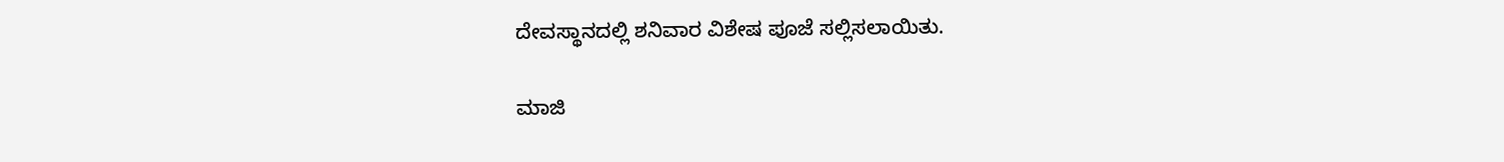ದೇವಸ್ಥಾನದಲ್ಲಿ ಶನಿವಾರ ವಿಶೇಷ ಪೂಜೆ ಸಲ್ಲಿಸಲಾಯಿತು.

ಮಾಜಿ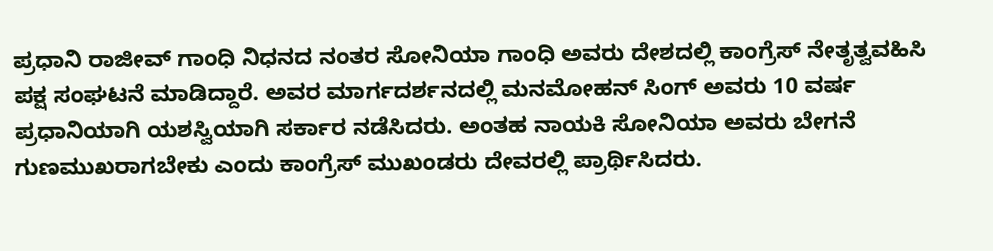ಪ್ರಧಾನಿ ರಾಜೀವ್‌ ಗಾಂಧಿ ನಿಧನದ ನಂತರ ಸೋನಿಯಾ ಗಾಂಧಿ ಅವರು ದೇಶದಲ್ಲಿ ಕಾಂಗ್ರೆಸ್‌ ನೇತೃತ್ವವಹಿಸಿ ಪಕ್ಷ ಸಂಘಟನೆ ಮಾಡಿದ್ದಾರೆ. ಅವರ ಮಾರ್ಗದರ್ಶನದಲ್ಲಿ ಮನಮೋಹನ್ ಸಿಂಗ್ ಅವರು 10 ವರ್ಷ ಪ್ರಧಾನಿಯಾಗಿ ಯಶಸ್ವಿಯಾಗಿ ಸರ್ಕಾರ ನಡೆಸಿದರು. ಅಂತಹ ನಾಯಕಿ ಸೋನಿಯಾ ಅವರು ಬೇಗನೆ ಗುಣಮುಖರಾಗಬೇಕು ಎಂದು ಕಾಂಗ್ರೆಸ್ ಮುಖಂಡರು ದೇವರಲ್ಲಿ ಪ್ರಾರ್ಥಿಸಿದರು.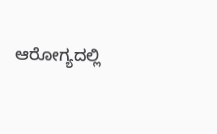ಆರೋಗ್ಯದಲ್ಲಿ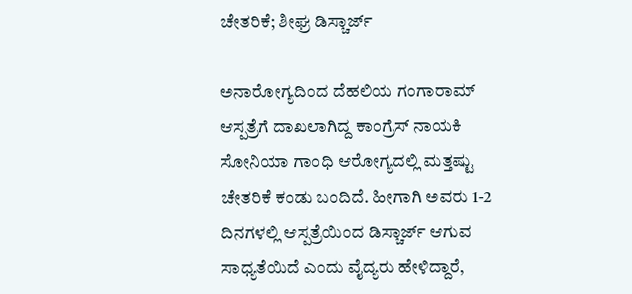ಚೇತರಿಕೆ; ಶೀಘ್ರ ಡಿಸ್ಚಾರ್ಜ್‌

ಅನಾರೋಗ್ಯದಿಂದ ದೆಹಲಿಯ ಗಂಗಾರಾಮ್‌ ಆಸ್ಪತ್ರೆಗೆ ದಾಖಲಾಗಿದ್ದ ಕಾಂಗ್ರೆಸ್‌ ನಾಯಕಿ ಸೋನಿಯಾ ಗಾಂಧಿ ಆರೋಗ್ಯದಲ್ಲಿ ಮತ್ತಷ್ಟು ಚೇತರಿಕೆ ಕಂಡು ಬಂದಿದೆ. ಹೀಗಾಗಿ ಅವರು 1-2 ದಿನಗಳಲ್ಲಿ ಆಸ್ಪತ್ರೆಯಿಂದ ಡಿಸ್ಚಾರ್ಜ್ ಆಗುವ ಸಾಧ್ಯತೆಯಿದೆ ಎಂದು ವೈದ್ಯರು ಹೇಳಿದ್ದಾರೆ,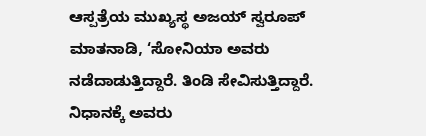ಆಸ್ಪತ್ರೆಯ ಮುಖ್ಯಸ್ಥ ಅಜಯ್‌ ಸ್ವರೂಪ್‌ ಮಾತನಾಡಿ, ‘ಸೋನಿಯಾ ಅವರು ನಡೆದಾಡುತ್ತಿದ್ದಾರೆ. ತಿಂಡಿ ಸೇವಿಸುತ್ತಿದ್ದಾರೆ. ನಿಧಾನಕ್ಕೆ ಅವರು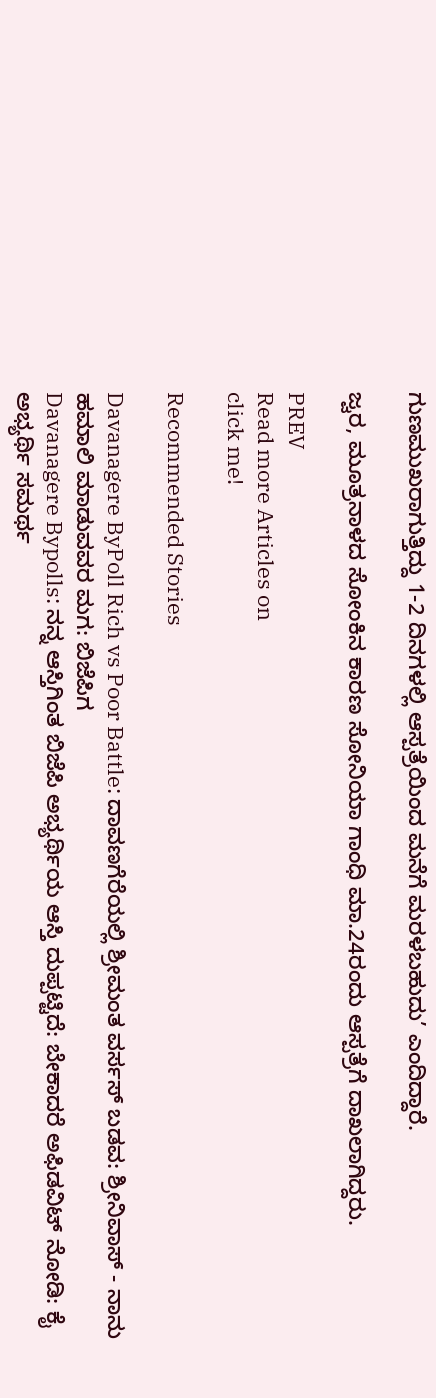ಗುಣಮುಖರಾಗುತ್ತಿದ್ದು 1-2 ದಿನಗಳಲ್ಲಿ ಆಸ್ಪತ್ರೆಯಿಂದ ಮನೆಗೆ ಮರಳಬಹುದು’ ಎಂದಿದ್ದಾರೆ.

ಜ್ವರ, ಮೂತ್ರನಾಳದ ಸೋಂಕಿನ ಕಾರಣ ಸೋನಿಯಾ ಗಾಂಧಿ ಮಾ.24ರಂದು ಆಸ್ಪತ್ರೆಗೆ ದಾಖಲಾಗಿದ್ದರು.

PREV
Read more Articles on
click me!

Recommended Stories

Davanagere ByPoll Rich vs Poor Battle: ದಾವಣಗೆರೆಯಲ್ಲಿ ಶ್ರೀಮಂತ ವರ್ಸಸ್‌ ಬಡವ: ಶ್ರೀನಿವಾಸ್ - ನಾನು ಹಮಾಲಿ ಮಾಡುವವರ ಮಗ: ಬಿಜೆಪಿಗ
Davanagere Bypolls: ನನ್ನ ಆಸ್ತಿಗಿಂತ ಬಿಜೆಪಿ ಅಭ್ಯರ್ಥಿಯ ಆಸ್ತಿ ದುಪ್ಪಟ್ಟಿದೆ: ಬೇಕಾದರೆ ಅಫಿಡವಿಟ್‌ ನೋಡಿ: ಕೈ ಅಭ್ಯರ್ಥಿ ಸಮರ್ಥ